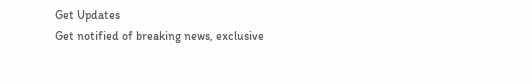Get Updates
Get notified of breaking news, exclusive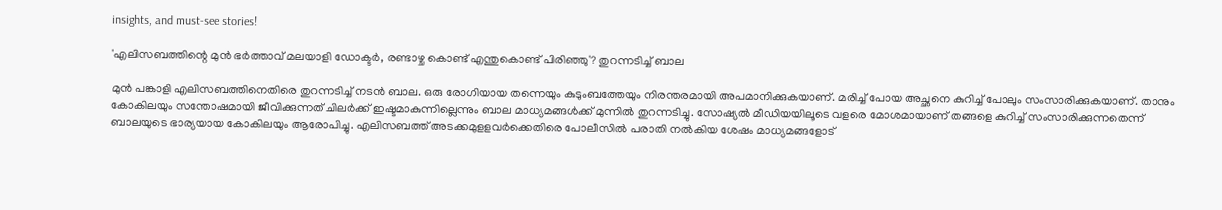insights, and must-see stories!

'എലിസബത്തിന്റെ മുൻ ഭർത്താവ് മലയാളി ഡോക്ടർ, രണ്ടാഴ്ച കൊണ്ട് എന്തുകൊണ്ട് പിരിഞ്ഞു'? തുറന്നടിച്ച് ബാല

മുൻ പങ്കാളി എലിസബത്തിനെതിരെ തുറന്നടിച്ച് നടൻ ബാല. ഒരു രോഗിയായ തന്നെയും കുടുംബത്തേയും നിരന്തരമായി അപമാനിക്കുകയാണ്. മരിച്ച് പോയ അച്ഛനെ കുറിച്ച് പോലും സംസാരിക്കുകയാണ്. താനും കോകിലയും സന്തോഷമായി ജീവിക്കുന്നത് ചിലർക്ക് ഇഷ്ടമാകുന്നില്ലെന്നും ബാല മാധ്യമങ്ങൾക്ക് മുന്നിൽ തുറന്നടിച്ചു. സോഷ്യൽ മീഡിയയിലൂടെ വളരെ മോശമായാണ് തങ്ങളെ കുറിച്ച് സംസാരിക്കുന്നതെന്ന് ബാലയുടെ ഭാര്യയായ കോകിലയും ആരോപിച്ചു. എലിസബത്ത് അടക്കമുളളവർക്കെതിരെ പോലീസിൽ പരാതി നൽകിയ ശേഷം മാധ്യമങ്ങളോട്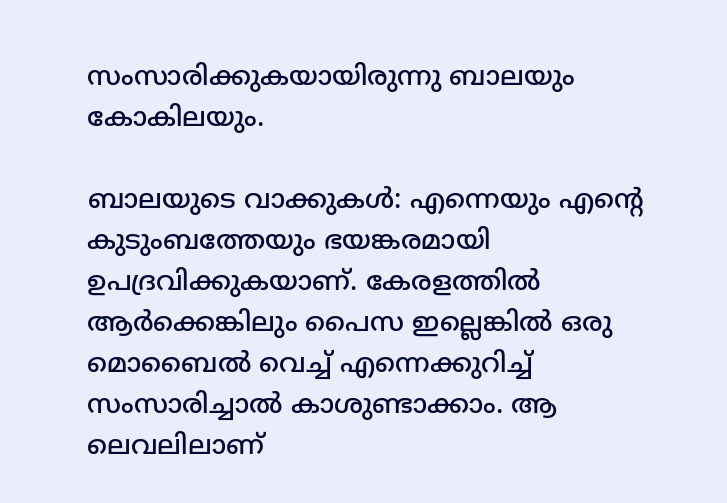സംസാരിക്കുകയായിരുന്നു ബാലയും കോകിലയും.

ബാലയുടെ വാക്കുകൾ: എന്നെയും എന്റെ കുടുംബത്തേയും ഭയങ്കരമായി ഉപദ്രവിക്കുകയാണ്. കേരളത്തില്‍ ആര്‍ക്കെങ്കിലും പൈസ ഇല്ലെങ്കില്‍ ഒരു മൊബൈല്‍ വെച്ച് എന്നെക്കുറിച്ച് സംസാരിച്ചാല്‍ കാശുണ്ടാക്കാം. ആ ലെവലിലാണ്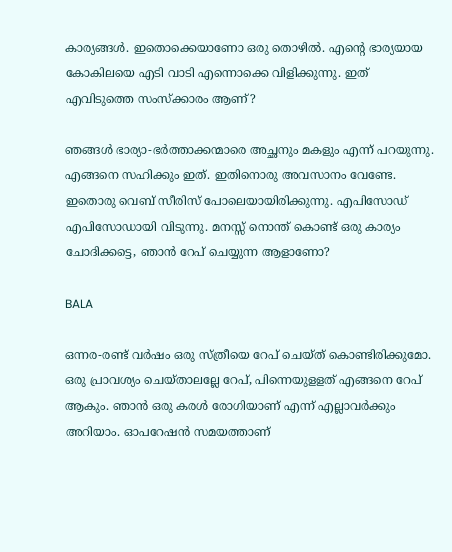കാര്യങ്ങള്‍. ഇതൊക്കെയാണോ ഒരു തൊഴില്‍. എന്റെ ഭാര്യയായ കോകിലയെ എടി വാടി എന്നൊക്കെ വിളിക്കുന്നു. ഇത് എവിടുത്തെ സംസ്‌ക്കാരം ആണ്?

ഞങ്ങള്‍ ഭാര്യാ-ഭര്‍ത്താക്കന്മാരെ അച്ഛനും മകളും എന്ന് പറയുന്നു. എങ്ങനെ സഹിക്കും ഇത്. ഇതിനൊരു അവസാനം വേണ്ടേ. ഇതൊരു വെബ് സീരിസ് പോലെയായിരിക്കുന്നു. എപിസോഡ് എപിസോഡായി വിടുന്നു. മനസ്സ് നൊന്ത് കൊണ്ട് ഒരു കാര്യം ചോദിക്കട്ടെ, ഞാന്‍ റേപ് ചെയ്യുന്ന ആളാണോ?

BALA

ഒന്നര-രണ്ട് വര്‍ഷം ഒരു സ്ത്രീയെ റേപ് ചെയ്ത് കൊണ്ടിരിക്കുമോ. ഒരു പ്രാവശ്യം ചെയ്താലല്ലേ റേപ്, പിന്നെയുളളത് എങ്ങനെ റേപ് ആകും. ഞാന്‍ ഒരു കരള്‍ രോഗിയാണ് എന്ന് എല്ലാവര്‍ക്കും അറിയാം. ഓപറേഷന്‍ സമയത്താണ്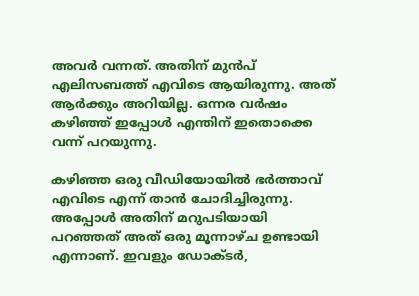അവര്‍ വന്നത്. അതിന് മുന്‍പ് എലിസബത്ത് എവിടെ ആയിരുന്നു. അത് ആര്‍ക്കും അറിയില്ല. ഒന്നര വര്‍ഷം കഴിഞ്ഞ് ഇപ്പോള്‍ എന്തിന് ഇതൊക്കെ വന്ന് പറയുന്നു.

കഴിഞ്ഞ ഒരു വീഡിയോയില്‍ ഭര്‍ത്താവ് എവിടെ എന്ന് താന്‍ ചോദിച്ചിരുന്നു. അപ്പോള്‍ അതിന് മറുപടിയായി പറഞ്ഞത് അത് ഒരു മൂന്നാഴ്ച ഉണ്ടായി എന്നാണ്. ഇവളും ഡോക്ടര്‍,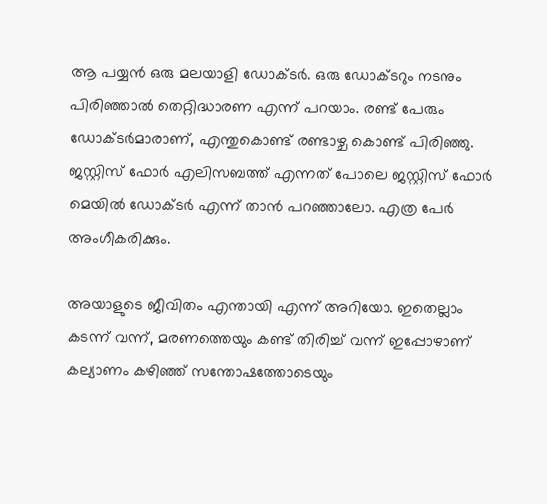ആ പയ്യന്‍ ഒരു മലയാളി ഡോക്ടര്‍. ഒരു ഡോക്ടറും നടനും പിരിഞ്ഞാല്‍ തെറ്റിദ്ധാരണ എന്ന് പറയാം. രണ്ട് പേരും ഡോക്ടര്‍മാരാണ്, എന്തുകൊണ്ട് രണ്ടാഴ്ച കൊണ്ട് പിരിഞ്ഞു. ജസ്റ്റിസ് ഫോര്‍ എലിസബത്ത് എന്നത് പോലെ ജസ്റ്റിസ് ഫോര്‍ മെയില്‍ ഡോക്ടര്‍ എന്ന് താന്‍ പറഞ്ഞാലോ. എത്ര പേര്‍ അംഗീകരിക്കും.

അയാളുടെ ജീവിതം എന്തായി എന്ന് അറിയോ. ഇതെല്ലാം കടന്ന് വന്ന്, മരണത്തെയും കണ്ട് തിരിച്ച് വന്ന് ഇപ്പോഴാണ് കല്യാണം കഴിഞ്ഞ് സന്തോഷത്തോടെയും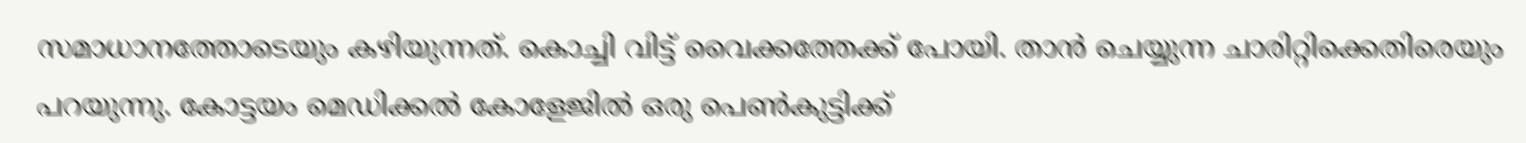സമാധാനത്തോടെയും കഴിയുന്നത്. കൊച്ചി വിട്ട് വൈക്കത്തേക്ക് പോയി. താന്‍ ചെയ്യുന്ന ചാരിറ്റിക്കെതിരെയും പറയുന്നു. കോട്ടയം മെഡിക്കല്‍ കോളേജില്‍ ഒരു പെണ്‍കുട്ടിക്ക്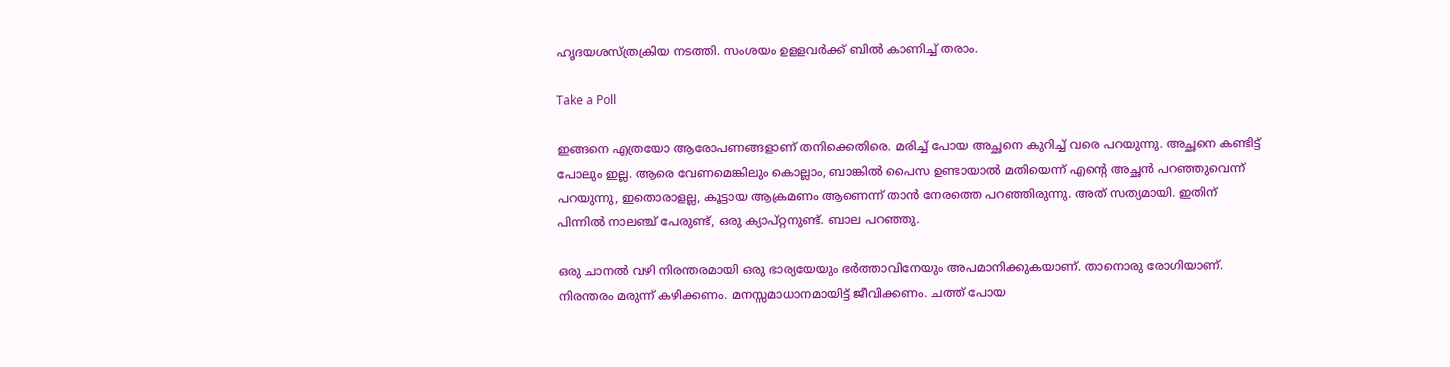ഹൃദയശസ്ത്രക്രിയ നടത്തി. സംശയം ഉളളവര്‍ക്ക് ബില്‍ കാണിച്ച് തരാം.

Take a Poll

ഇങ്ങനെ എത്രയോ ആരോപണങ്ങളാണ് തനിക്കെതിരെ. മരിച്ച് പോയ അച്ഛനെ കുറിച്ച് വരെ പറയുന്നു. അച്ഛനെ കണ്ടിട്ട് പോലും ഇല്ല. ആരെ വേണമെങ്കിലും കൊല്ലാം, ബാങ്കില്‍ പൈസ ഉണ്ടായാല്‍ മതിയെന്ന് എന്റെ അച്ഛന്‍ പറഞ്ഞുവെന്ന് പറയുന്നു, ഇതൊരാളല്ല, കൂട്ടായ ആക്രമണം ആണെന്ന് താന്‍ നേരത്തെ പറഞ്ഞിരുന്നു. അത് സത്യമായി. ഇതിന് പിന്നില്‍ നാലഞ്ച് പേരുണ്ട്, ഒരു ക്യാപ്റ്റനുണ്ട്. ബാല പറഞ്ഞു.

ഒരു ചാനല്‍ വഴി നിരന്തരമായി ഒരു ഭാര്യയേയും ഭര്‍ത്താവിനേയും അപമാനിക്കുകയാണ്. താനൊരു രോഗിയാണ്. നിരന്തരം മരുന്ന് കഴിക്കണം. മനസ്സമാധാനമായിട്ട് ജീവിക്കണം. ചത്ത് പോയ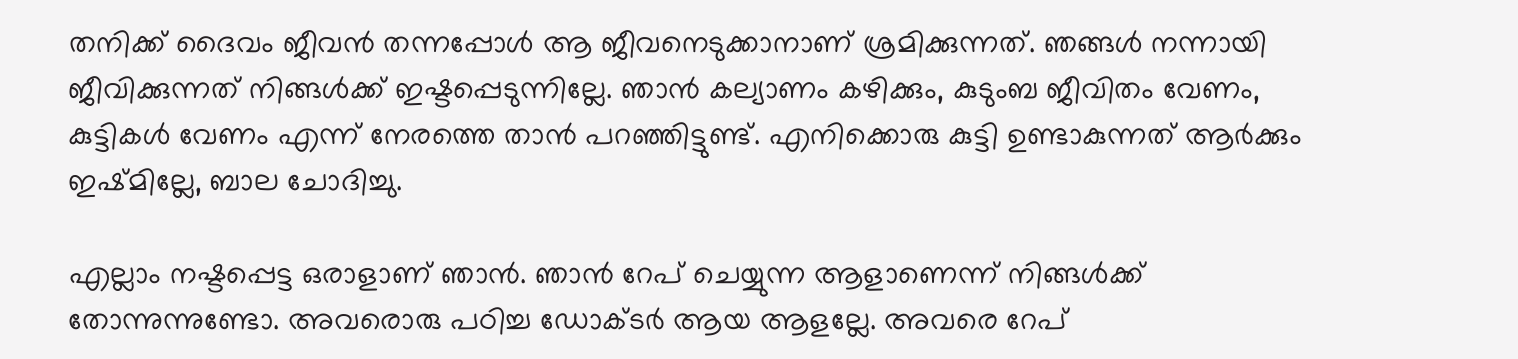തനിക്ക് ദൈവം ജീവന്‍ തന്നപ്പോള്‍ ആ ജീവനെടുക്കാനാണ് ശ്രമിക്കുന്നത്. ഞങ്ങള്‍ നന്നായി ജീവിക്കുന്നത് നിങ്ങള്‍ക്ക് ഇഷ്ടപ്പെടുന്നില്ലേ. ഞാന്‍ കല്യാണം കഴിക്കും, കുടുംബ ജീവിതം വേണം, കുട്ടികള്‍ വേണം എന്ന് നേരത്തെ താന്‍ പറഞ്ഞിട്ടുണ്ട്. എനിക്കൊരു കുട്ടി ഉണ്ടാകുന്നത് ആര്‍ക്കും ഇഷ്മില്ലേ, ബാല ചോദിച്ചു.

എല്ലാം നഷ്ടപ്പെട്ട ഒരാളാണ് ഞാൻ. ഞാന്‍ റേപ് ചെയ്യുന്ന ആളാണെന്ന് നിങ്ങള്‍ക്ക് തോന്നുന്നുണ്ടോ. അവരൊരു പഠിച്ച ഡോക്ടര്‍ ആയ ആളല്ലേ. അവരെ റേപ്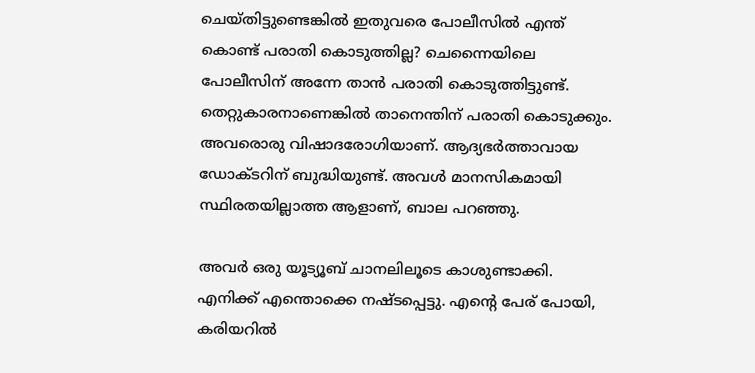ചെയ്തിട്ടുണ്ടെങ്കില്‍ ഇതുവരെ പോലീസില്‍ എന്ത് കൊണ്ട് പരാതി കൊടുത്തില്ല? ചെന്നൈയിലെ പോലീസിന് അന്നേ താൻ പരാതി കൊടുത്തിട്ടുണ്ട്. തെറ്റുകാരനാണെങ്കിൽ താനെന്തിന് പരാതി കൊടുക്കും. അവരൊരു വിഷാദരോഗിയാണ്. ആദ്യഭർത്താവായ ഡോക്ടറിന് ബുദ്ധിയുണ്ട്. അവൾ മാനസികമായി സ്ഥിരതയില്ലാത്ത ആളാണ്, ബാല പറഞ്ഞു.

അവർ ഒരു യൂട്യൂബ് ചാനലിലൂടെ കാശുണ്ടാക്കി. എനിക്ക് എന്തൊക്കെ നഷ്ടപ്പെട്ടു. എന്റെ പേര് പോയി, കരിയറിൽ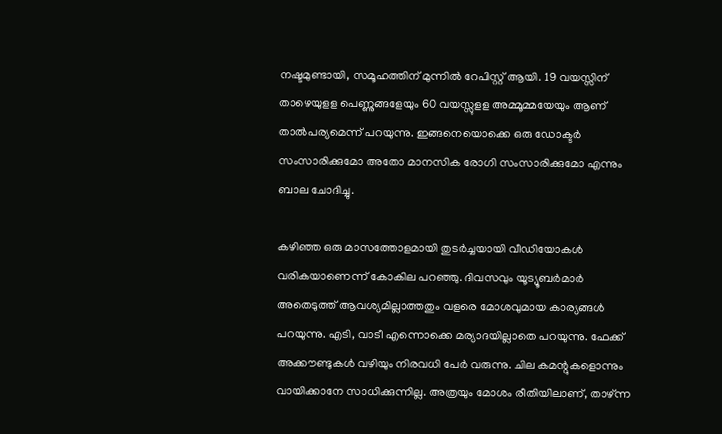നഷ്ടമുണ്ടായി, സമൂഹത്തിന് മുന്നിൽ റേപിസ്റ്റ് ആയി. 19 വയസ്സിന് താഴെയുളള പെണ്ണുങ്ങളേയും 60 വയസ്സുളള അമ്മൂമ്മയേയും ആണ് താൽപര്യമെന്ന് പറയുന്നു. ഇങ്ങനെയൊക്കെ ഒരു ഡോക്ടർ സംസാരിക്കുമോ അതോ മാനസിക രോഗി സംസാരിക്കുമോ എന്നും ബാല ചോദിച്ചു.

കഴിഞ്ഞ ഒരു മാസത്തോളമായി തുടര്‍ച്ചയായി വീഡിയോകള്‍ വരികയാണെന്ന് കോകില പറഞ്ഞു. ദിവസവും യൂട്യൂബര്‍മാര്‍ അതെടുത്ത് ആവശ്യമില്ലാത്തതും വളരെ മോശവുമായ കാര്യങ്ങള്‍ പറയുന്നു. എടി, വാടീ എന്നൊക്കെ മര്യാദയില്ലാതെ പറയുന്നു. ഫേക്ക് അക്കൗണ്ടുകള്‍ വഴിയും നിരവധി പേര്‍ വരുന്നു. ചില കമന്റുകളൊന്നും വായിക്കാനേ സാധിക്കുന്നില്ല. അത്രയും മോശം രീതിയിലാണ്, താഴ്ന്ന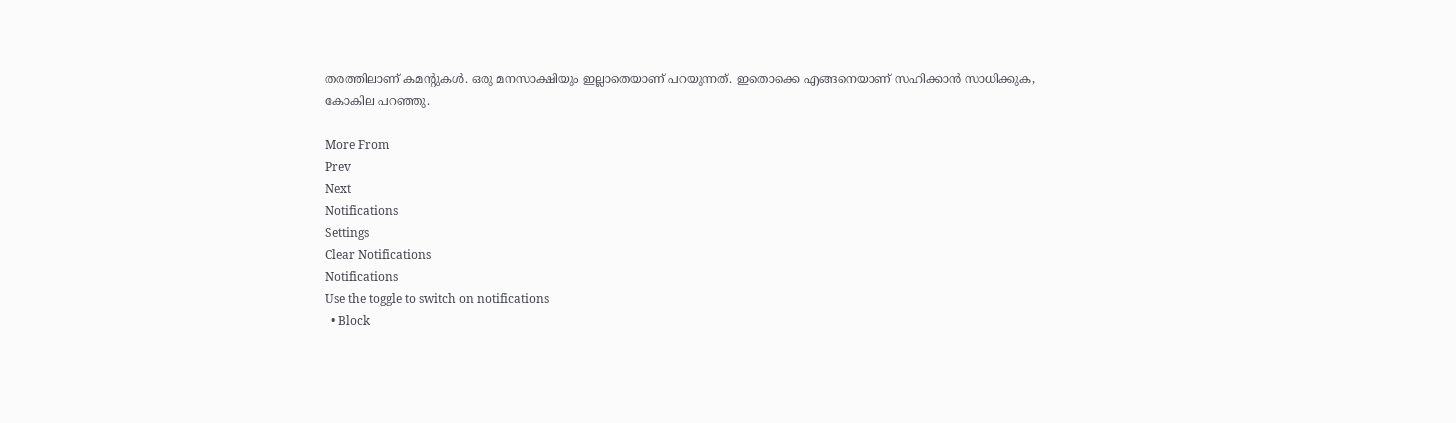തരത്തിലാണ് കമന്റുകള്‍. ഒരു മനസാക്ഷിയും ഇല്ലാതെയാണ് പറയുന്നത്. ഇതൊക്കെ എങ്ങനെയാണ് സഹിക്കാന്‍ സാധിക്കുക, കോകില പറഞ്ഞു.

More From
Prev
Next
Notifications
Settings
Clear Notifications
Notifications
Use the toggle to switch on notifications
  • Block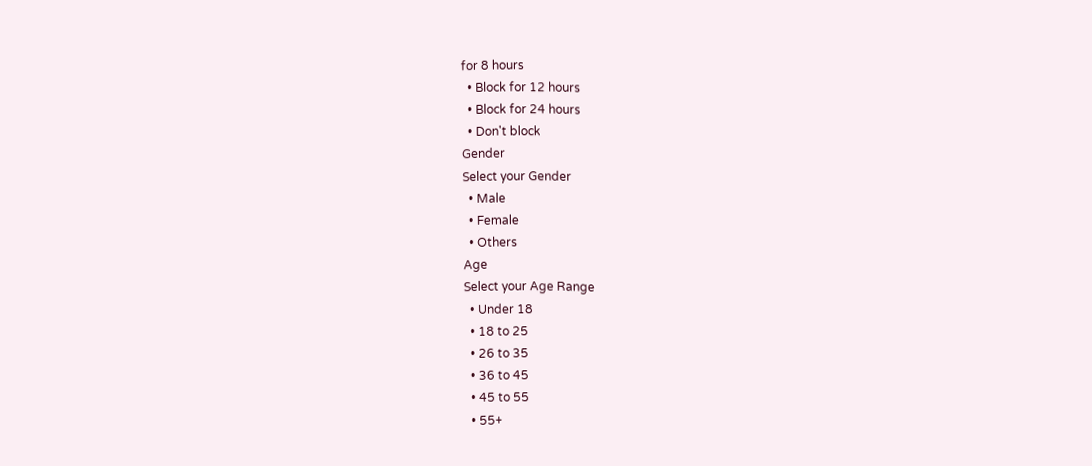for 8 hours
  • Block for 12 hours
  • Block for 24 hours
  • Don't block
Gender
Select your Gender
  • Male
  • Female
  • Others
Age
Select your Age Range
  • Under 18
  • 18 to 25
  • 26 to 35
  • 36 to 45
  • 45 to 55
  • 55+